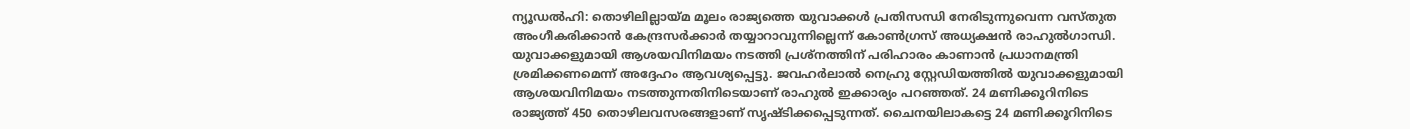ന്യൂഡൽഹി: തൊഴിലില്ലായ്മ മൂലം രാജ്യത്തെ യുവാക്കൾ പ്രതിസന്ധി നേരിടുന്നുവെന്ന വസ്തുത അംഗീകരിക്കാൻ കേന്ദ്രസർക്കാർ തയ്യാറാവുന്നില്ലെന്ന് കോൺഗ്രസ് അധ്യക്ഷൻ രാഹുൽഗാന്ധി. യുവാക്കളുമായി ആശയവിനിമയം നടത്തി പ്രശ്നത്തിന് പരിഹാരം കാണാൻ പ്രധാനമന്ത്രി ശ്രമിക്കണമെന്ന് അദ്ദേഹം ആവശ്യപ്പെട്ടു. ജവഹർലാൽ നെഹ്രു സ്റ്റേഡിയത്തിൽ യുവാക്കളുമായി ആശയവിനിമയം നടത്തുന്നതിനിടെയാണ് രാഹുൽ ഇക്കാര്യം പറഞ്ഞത്. 24 മണിക്കൂറിനിടെ രാജ്യത്ത് 450 തൊഴിലവസരങ്ങളാണ് സൃഷ്ടിക്കപ്പെടുന്നത്. ചൈനയിലാകട്ടെ 24 മണിക്കൂറിനിടെ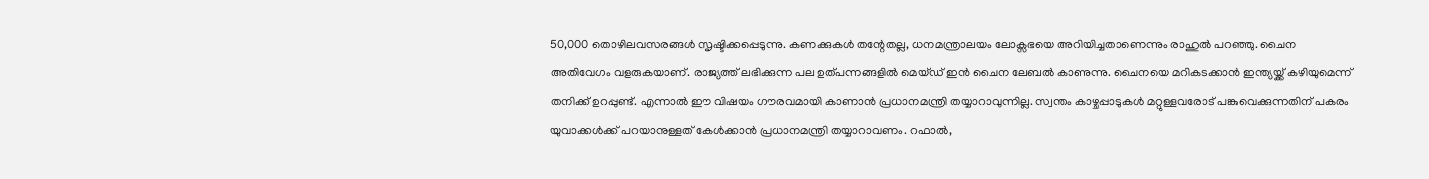50,000 തൊഴിലവസരങ്ങൾ സൃഷ്ടിക്കപ്പെടുന്നു. കണക്കുകൾ തന്റേതല്ല, ധനമന്ത്രാലയം ലോക്സഭയെ അറിയിച്ചതാണെന്നും രാഹുൽ പറഞ്ഞു. ചൈന അതിവേഗം വളരുകയാണ്. രാജ്യത്ത് ലഭിക്കുന്ന പല ഉത്പന്നങ്ങളിൽ മെയ്ഡ് ഇൻ ചൈന ലേബൽ കാണുന്നു. ചൈനയെ മറികടക്കാൻ ഇന്ത്യയ്ക്ക് കഴിയുമെന്ന് തനിക്ക് ഉറപ്പുണ്ട്. എന്നാൽ ഈ വിഷയം ഗൗരവമായി കാണാൻ പ്രധാനമന്ത്രി തയ്യാറാവുന്നില്ല. സ്വന്തം കാഴ്ചപ്പാടുകൾ മറ്റുള്ളവരോട് പങ്കുവെക്കുന്നതിന് പകരം യുവാക്കൾക്ക് പറയാനുള്ളത് കേൾക്കാൻ പ്രധാനമന്ത്രി തയ്യാറാവണം. റഫാൽ,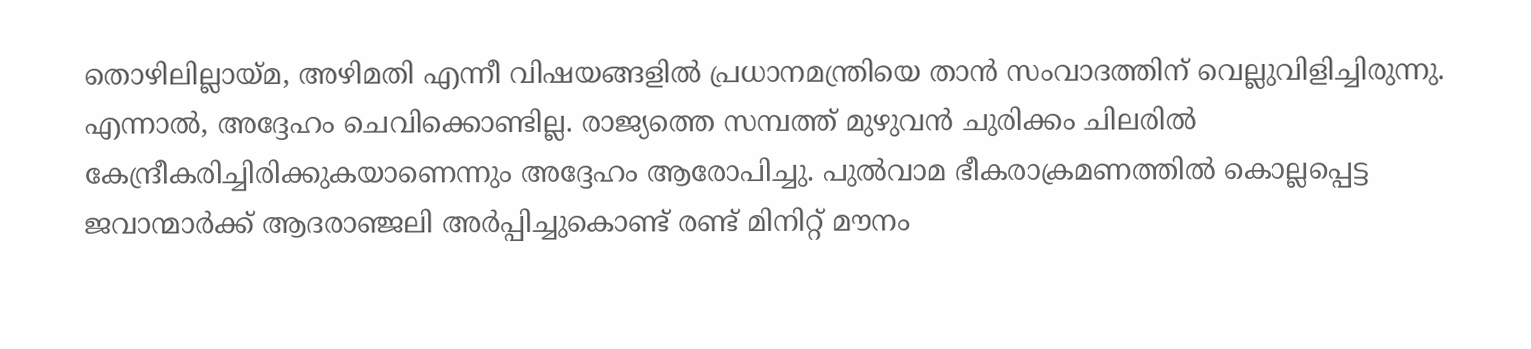തൊഴിലില്ലായ്മ, അഴിമതി എന്നീ വിഷയങ്ങളിൽ പ്രധാനമന്ത്രിയെ താൻ സംവാദത്തിന് വെല്ലുവിളിച്ചിരുന്നു. എന്നാൽ, അദ്ദേഹം ചെവിക്കൊണ്ടില്ല. രാജ്യത്തെ സമ്പത്ത് മുഴുവൻ ചുരിക്കം ചിലരിൽ കേന്ദ്രീകരിച്ചിരിക്കുകയാണെന്നും അദ്ദേഹം ആരോപിച്ചു. പുൽവാമ ഭീകരാക്രമണത്തിൽ കൊല്ലപ്പെട്ട ജവാന്മാർക്ക് ആദരാഞ്ജലി അർപ്പിച്ചുകൊണ്ട് രണ്ട് മിനിറ്റ് മൗനം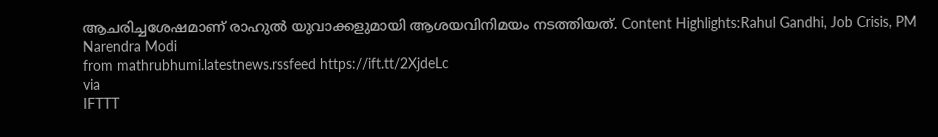ആചരിച്ചശേഷമാണ് രാഹുൽ യുവാക്കളുമായി ആശയവിനിമയം നടത്തിയത്. Content Highlights:Rahul Gandhi, Job Crisis, PM Narendra Modi
from mathrubhumi.latestnews.rssfeed https://ift.tt/2XjdeLc
via
IFTTT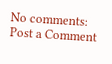No comments:
Post a Comment